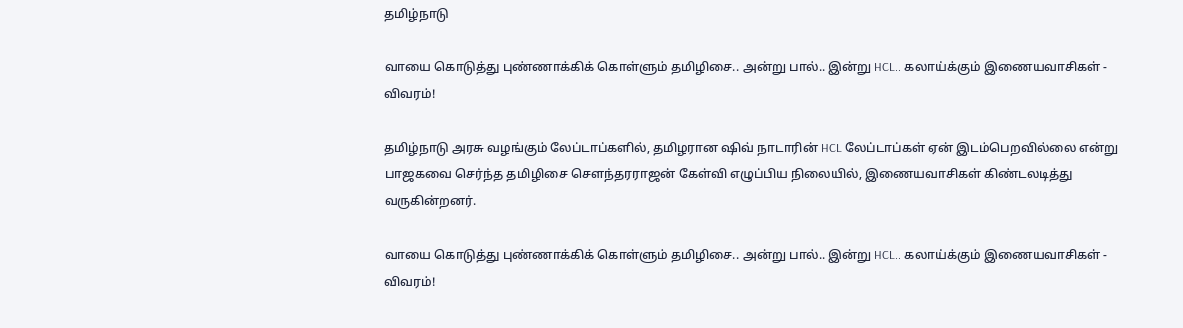தமிழ்நாடு

வாயை கொடுத்து புண்ணாக்கிக் கொள்ளும் தமிழிசை.. அன்று பால்.. இன்று HCL.. கலாய்க்கும் இணையவாசிகள் - விவரம்!

தமிழ்நாடு அரசு வழங்கும் லேப்டாப்களில், தமிழரான ஷிவ் நாடாரின் HCL லேப்டாப்கள் ஏன் இடம்பெறவில்லை என்று பாஜகவை செர்ந்த தமிழிசை சௌந்தரராஜன் கேள்வி எழுப்பிய நிலையில், இணையவாசிகள் கிண்டலடித்து வருகின்றனர்.

வாயை கொடுத்து புண்ணாக்கிக் கொள்ளும் தமிழிசை.. அன்று பால்.. இன்று HCL.. கலாய்க்கும் இணையவாசிகள் - விவரம்!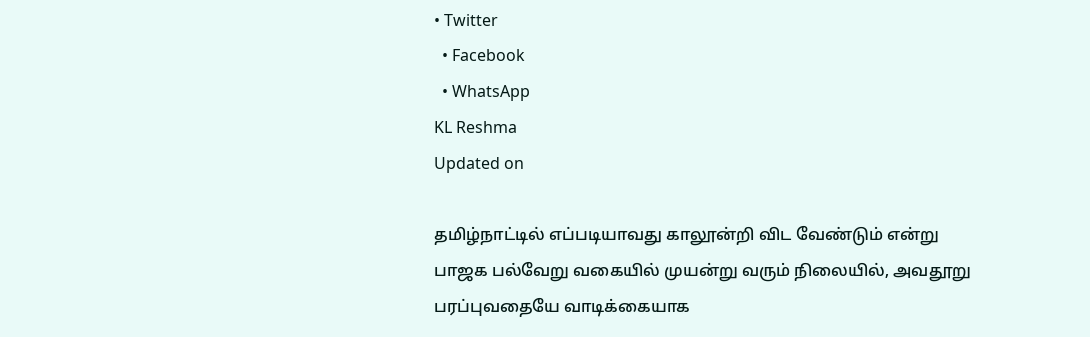• Twitter
  • Facebook
  • WhatsApp
KL Reshma
Updated on

தமிழ்நாட்டில் எப்படியாவது காலூன்றி விட வேண்டும் என்று பாஜக பல்வேறு வகையில் முயன்று வரும் நிலையில், அவதூறு பரப்புவதையே வாடிக்கையாக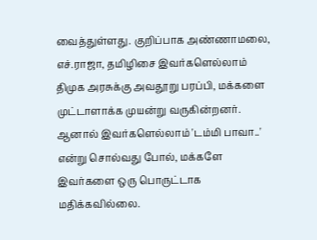வைத்துள்ளது. குறிப்பாக அண்ணாமலை, எச்.ராஜா, தமிழிசை இவர்களெல்லாம் திமுக அரசுக்கு அவதூறு பரப்பி, மக்களை முட்டாளாக்க முயன்று வருகின்றனர். ஆனால் இவர்களெல்லாம் 'டம்மி பாவா..' என்று சொல்வது போல், மக்களே இவர்களை ஒரு பொருட்டாக மதிக்கவில்லை.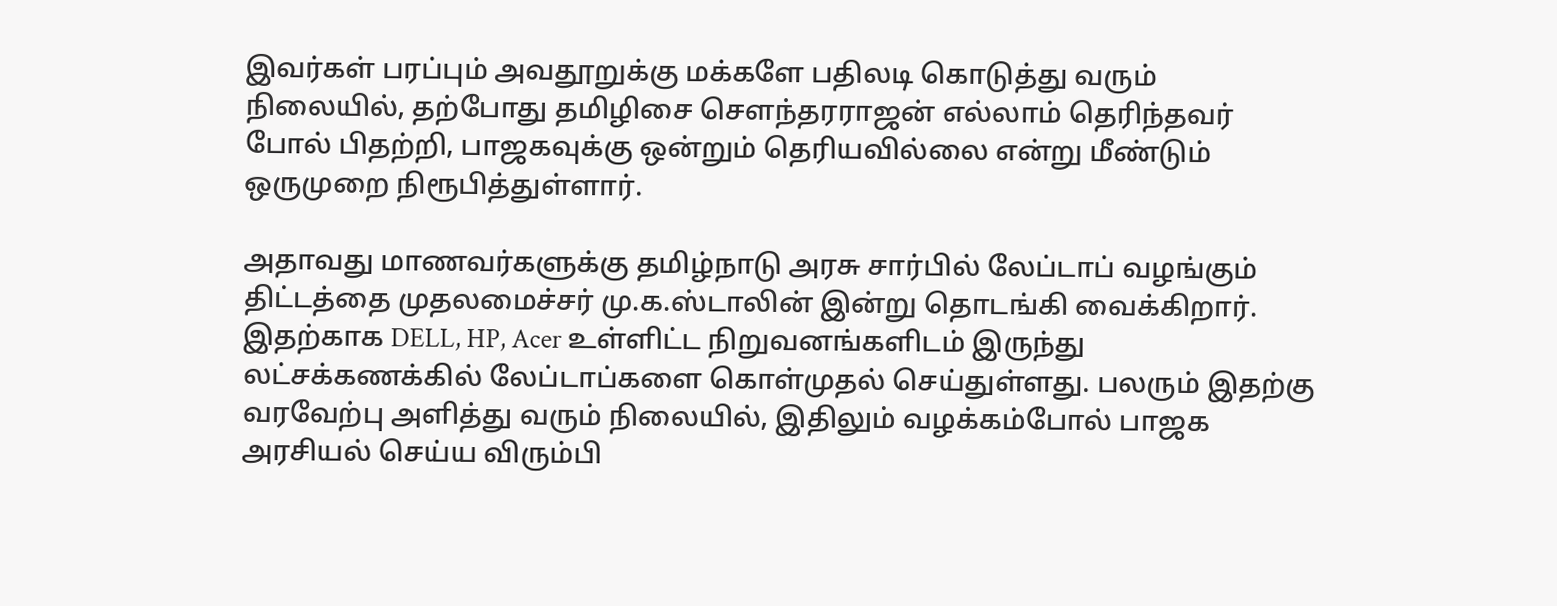இவர்கள் பரப்பும் அவதூறுக்கு மக்களே பதிலடி கொடுத்து வரும் நிலையில், தற்போது தமிழிசை சௌந்தரராஜன் எல்லாம் தெரிந்தவர் போல் பிதற்றி, பாஜகவுக்கு ஒன்றும் தெரியவில்லை என்று மீண்டும் ஒருமுறை நிரூபித்துள்ளார்.

அதாவது மாணவர்களுக்கு தமிழ்நாடு அரசு சார்பில் லேப்டாப் வழங்கும் திட்டத்தை முதலமைச்சர் மு.க.ஸ்டாலின் இன்று தொடங்கி வைக்கிறார். இதற்காக DELL, HP, Acer உள்ளிட்ட நிறுவனங்களிடம் இருந்து லட்சக்கணக்கில் லேப்டாப்களை கொள்முதல் செய்துள்ளது. பலரும் இதற்கு வரவேற்பு அளித்து வரும் நிலையில், இதிலும் வழக்கம்போல் பாஜக அரசியல் செய்ய விரும்பி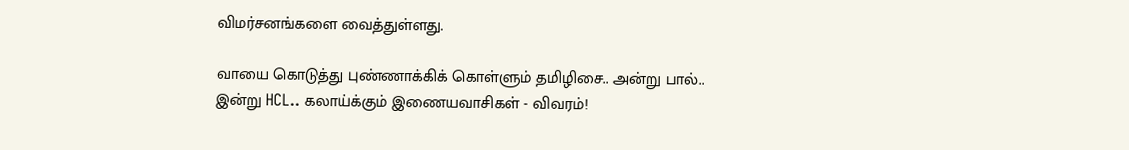விமர்சனங்களை வைத்துள்ளது.

வாயை கொடுத்து புண்ணாக்கிக் கொள்ளும் தமிழிசை.. அன்று பால்.. இன்று HCL.. கலாய்க்கும் இணையவாசிகள் - விவரம்!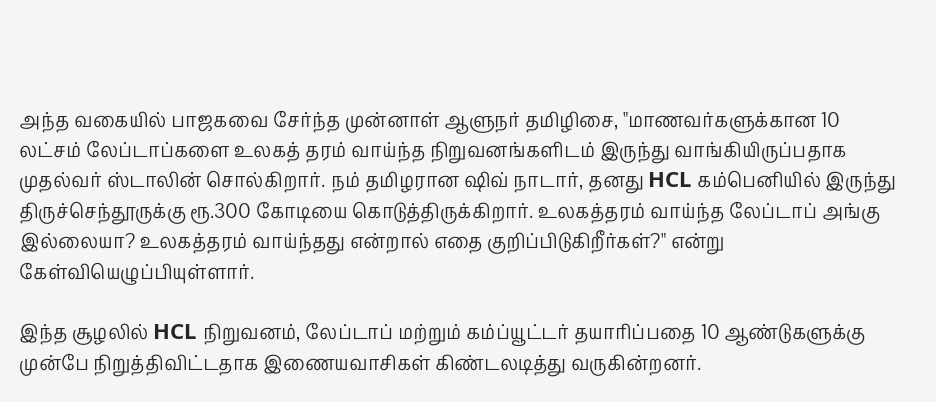அந்த வகையில் பாஜகவை சேர்ந்த முன்னாள் ஆளுநர் தமிழிசை, "மாணவர்களுக்கான 10 லட்சம் லேப்டாப்களை உலகத் தரம் வாய்ந்த நிறுவனங்களிடம் இருந்து வாங்கியிருப்பதாக முதல்வர் ஸ்டாலின் சொல்கிறார். நம் தமிழரான ஷிவ் நாடார், தனது HCL கம்பெனியில் இருந்து திருச்செந்தூருக்கு ரூ.300 கோடியை கொடுத்திருக்கிறார். உலகத்தரம் வாய்ந்த லேப்டாப் அங்கு இல்லையா? உலகத்தரம் வாய்ந்தது என்றால் எதை குறிப்பிடுகிறீர்கள்?" என்று கேள்வியெழுப்பியுள்ளார்.

இந்த சூழலில் HCL நிறுவனம், லேப்டாப் மற்றும் கம்ப்யூட்டர் தயாரிப்பதை 10 ஆண்டுகளுக்கு முன்பே நிறுத்திவிட்டதாக இணையவாசிகள் கிண்டலடித்து வருகின்றனர்.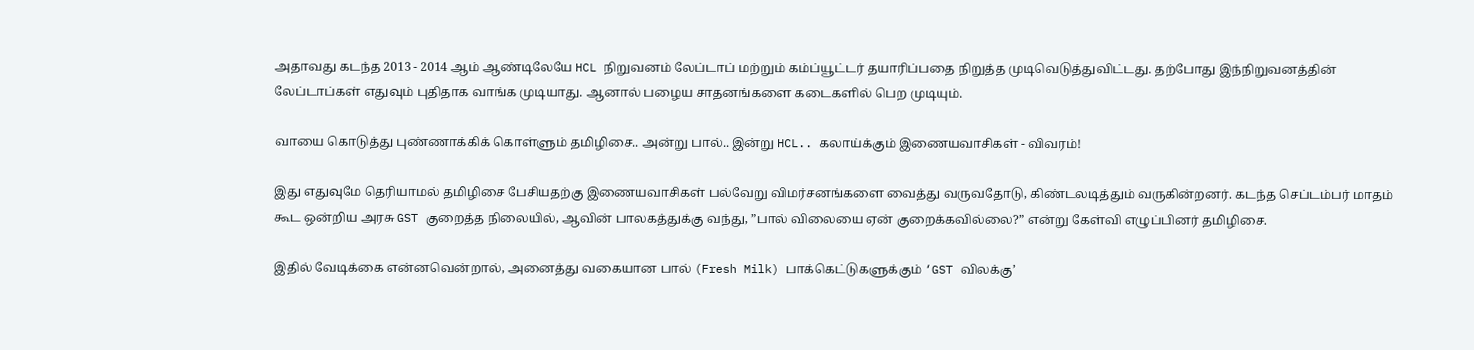அதாவது கடந்த 2013 - 2014 ஆம் ஆண்டிலேயே HCL நிறுவனம் லேப்டாப் மற்றும் கம்ப்யூட்டர் தயாரிப்பதை நிறுத்த முடிவெடுத்துவிட்டது. தற்போது இந்நிறுவனத்தின் லேப்டாப்கள் எதுவும் புதிதாக வாங்க முடியாது. ஆனால் பழைய சாதனங்களை கடைகளில் பெற முடியும்.

வாயை கொடுத்து புண்ணாக்கிக் கொள்ளும் தமிழிசை.. அன்று பால்.. இன்று HCL.. கலாய்க்கும் இணையவாசிகள் - விவரம்!

இது எதுவுமே தெரியாமல் தமிழிசை பேசியதற்கு இணையவாசிகள் பல்வேறு விமர்சனங்களை வைத்து வருவதோடு, கிண்டலடித்தும் வருகின்றனர். கடந்த செப்டம்பர் மாதம் கூட ஒன்றிய அரசு GST குறைத்த நிலையில், ஆவின் பாலகத்துக்கு வந்து, ”பால் விலையை ஏன் குறைக்கவில்லை?” என்று கேள்வி எழுப்பினர் தமிழிசை.

இதில் வேடிக்கை என்னவென்றால், அனைத்து வகையான பால் (Fresh Milk) பாக்கெட்டுகளுக்கும் ‘GST விலக்கு’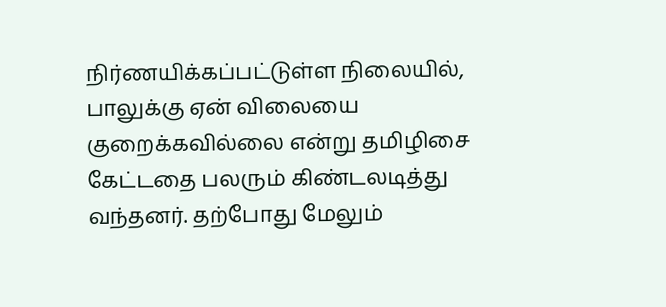நிர்ணயிக்கப்பட்டுள்ள நிலையில், பாலுக்கு ஏன் விலையை குறைக்கவில்லை என்று தமிழிசை கேட்டதை பலரும் கிண்டலடித்து வந்தனர். தற்போது மேலும்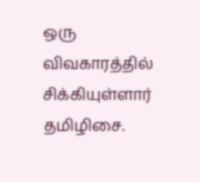ஒரு விவகாரத்தில் சிக்கியுள்ளார் தமிழிசை.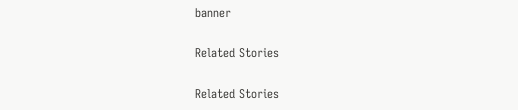banner

Related Stories

Related Stories